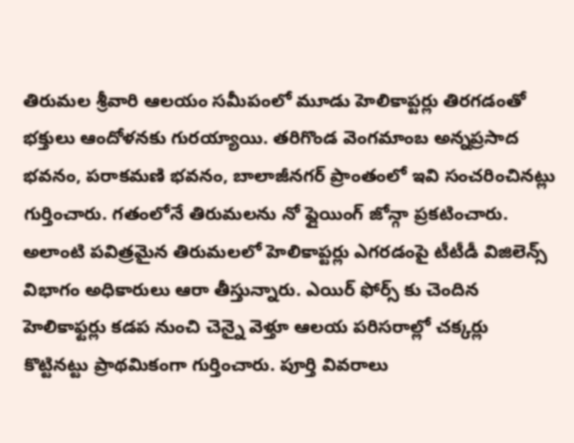తిరుమల శ్రీవారి ఆలయం సమీపంలో మూడు హెలికాప్టర్లు తిరగడంతో భక్తులు ఆందోళనకు గురయ్యాయి. తరిగొండ వెంగమాంబ అన్నప్రసాద భవనం, పరాకమణి భవనం, బాలాజీనగర్ ప్రాంతంలో ఇవి సంచరించినట్లు గుర్తించారు. గతంలోనే తిరుమలను నో ఫ్లైయింగ్ జోన్గా ప్రకటించారు. అలాంటి పవిత్రమైన తిరుమలలో హెలికాప్టర్లు ఎగరడంపై టీటీడీ విజిలెన్స్ విభాగం అధికారులు ఆరా తీస్తున్నారు. ఎయిర్ ఫోర్స్ కు చెందిన హెలికాఫ్టర్లు కడప నుంచి చెన్నై వెళ్తూ ఆలయ పరిసరాల్లో చక్కర్లు కొట్టినట్టు ప్రాథమికంగా గుర్తించారు. పూర్తి వివరాలు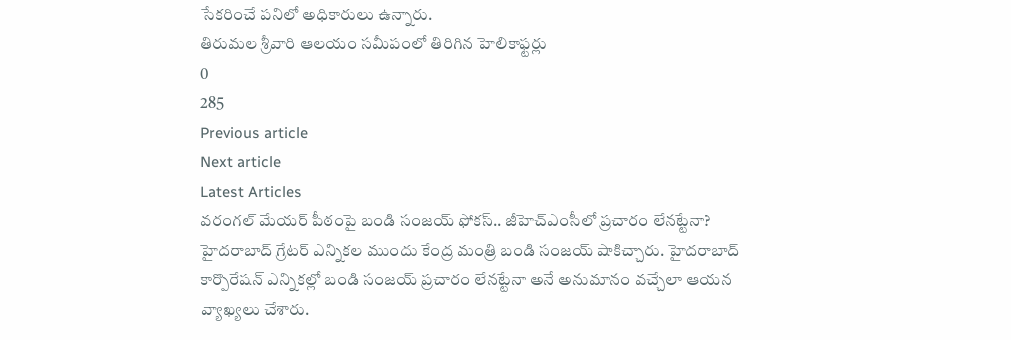సేకరించే పనిలో అధికారులు ఉన్నారు.
తిరుమల శ్రీవారి ఆలయం సమీపంలో తిరిగిన హెలికాఫ్టర్లు
0
285
Previous article
Next article
Latest Articles
వరంగల్ మేయర్ పీఠంపై బండి సంజయ్ ఫోకస్.. జీహెచ్ఎంసీలో ప్రచారం లేనట్టేనా?
హైదరాబాద్ గ్రేటర్ ఎన్నికల ముందు కేంద్ర మంత్రి బండి సంజయ్ షాకిచ్చారు. హైదరాబాద్ కార్పొరేషన్ ఎన్నికల్లో బండి సంజయ్ ప్రచారం లేనట్టేనా అనే అనుమానం వచ్చేలా ఆయన వ్యాఖ్యలు చేశారు.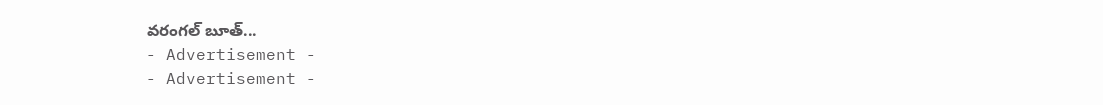వరంగల్ బూత్...
- Advertisement -
- Advertisement -